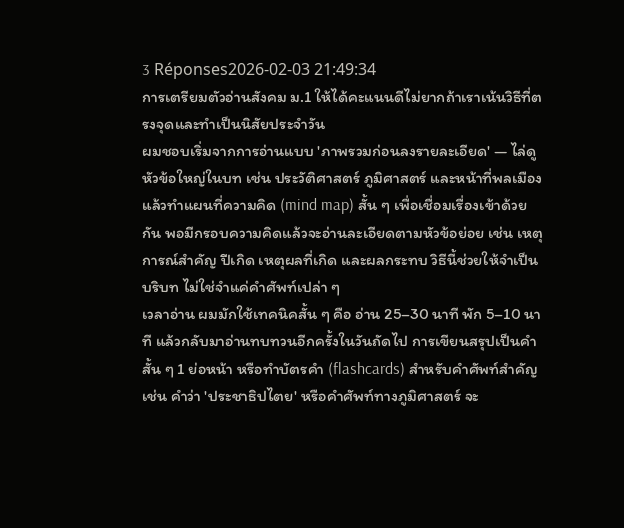3 Réponses2026-02-03 21:49:34
การเตรียมตัวอ่านสังคม ม.1 ให้ได้คะแนนดีไม่ยากถ้าเราเน้นวิธีที่ตรงจุดและทำเป็นนิสัยประจำวัน
ผมชอบเริ่มจากการอ่านแบบ 'ภาพรวมก่อนลงรายละเอียด' — ไล่ดูหัวข้อใหญ่ในบท เช่น ประวัติศาสตร์ ภูมิศาสตร์ และหน้าที่พลเมือง แล้วทำแผนที่ความคิด (mind map) สั้น ๆ เพื่อเชื่อมเรื่องเข้าด้วยกัน พอมีกรอบความคิดแล้วจะอ่านละเอียดตามหัวข้อย่อย เช่น เหตุการณ์สำคัญ ปีเกิด เหตุผลที่เกิด และผลกระทบ วิธีนี้ช่วยให้จำเป็นบริบท ไม่ใช่จำแค่คำศัพท์เปล่า ๆ
เวลาอ่าน ผมมักใช้เทคนิคสั้น ๆ คือ อ่าน 25–30 นาที พัก 5–10 นาที แล้วกลับมาอ่านทบทวนอีกครั้งในวันถัดไป การเขียนสรุปเป็นคำสั้น ๆ 1 ย่อหน้า หรือทำบัตรคำ (flashcards) สำหรับคำศัพท์สำคัญ เช่น คำว่า 'ประชาธิปไตย' หรือคำศัพท์ทางภูมิศาสตร์ จะ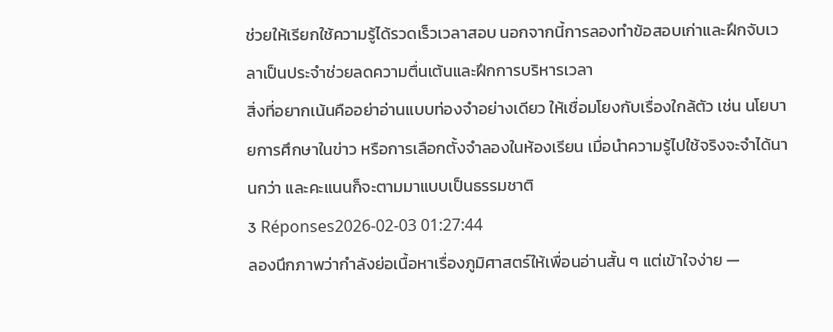ช่วยให้เรียกใช้ความรู้ได้รวดเร็วเวลาสอบ นอกจากนี้การลองทำข้อสอบเก่าและฝึกจับเวลาเป็นประจำช่วยลดความตื่นเต้นและฝึกการบริหารเวลา
สิ่งที่อยากเน้นคืออย่าอ่านแบบท่องจำอย่างเดียว ให้เชื่อมโยงกับเรื่องใกล้ตัว เช่น นโยบายการศึกษาในข่าว หรือการเลือกตั้งจำลองในห้องเรียน เมื่อนำความรู้ไปใช้จริงจะจำได้นานกว่า และคะแนนก็จะตามมาแบบเป็นธรรมชาติ
3 Réponses2026-02-03 01:27:44
ลองนึกภาพว่ากำลังย่อเนื้อหาเรื่องภูมิศาสตร์ให้เพื่อนอ่านสั้น ๆ แต่เข้าใจง่าย —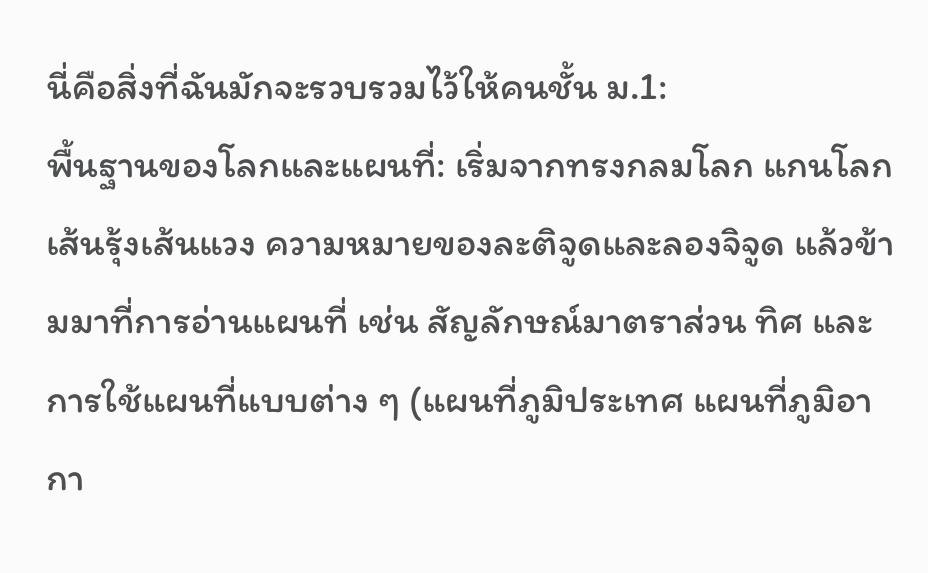นี่คือสิ่งที่ฉันมักจะรวบรวมไว้ให้คนชั้น ม.1:
พื้นฐานของโลกและแผนที่: เริ่มจากทรงกลมโลก แกนโลก เส้นรุ้งเส้นแวง ความหมายของละติจูดและลองจิจูด แล้วข้ามมาที่การอ่านแผนที่ เช่น สัญลักษณ์มาตราส่วน ทิศ และการใช้แผนที่แบบต่าง ๆ (แผนที่ภูมิประเทศ แผนที่ภูมิอากา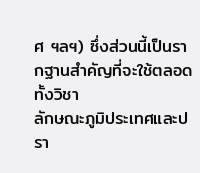ศ ฯลฯ) ซึ่งส่วนนี้เป็นรากฐานสำคัญที่จะใช้ตลอดทั้งวิชา
ลักษณะภูมิประเทศและปรา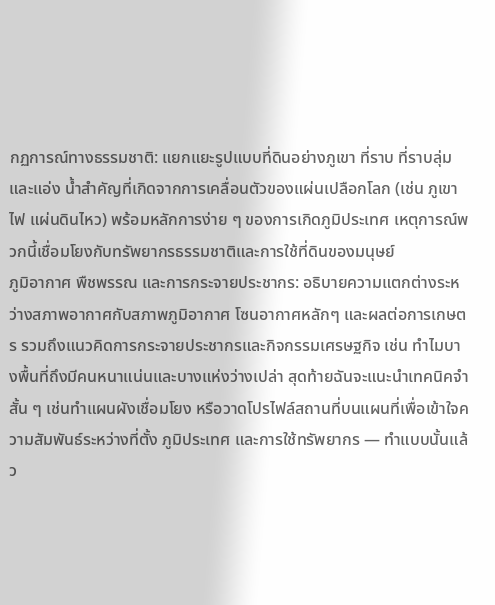กฏการณ์ทางธรรมชาติ: แยกแยะรูปแบบที่ดินอย่างภูเขา ที่ราบ ที่ราบลุ่ม และแอ่ง น้ำสำคัญที่เกิดจากการเคลื่อนตัวของแผ่นเปลือกโลก (เช่น ภูเขาไฟ แผ่นดินไหว) พร้อมหลักการง่าย ๆ ของการเกิดภูมิประเทศ เหตุการณ์พวกนี้เชื่อมโยงกับทรัพยากรธรรมชาติและการใช้ที่ดินของมนุษย์
ภูมิอากาศ พืชพรรณ และการกระจายประชากร: อธิบายความแตกต่างระหว่างสภาพอากาศกับสภาพภูมิอากาศ โซนอากาศหลักๆ และผลต่อการเกษตร รวมถึงแนวคิดการกระจายประชากรและกิจกรรมเศรษฐกิจ เช่น ทำไมบางพื้นที่ถึงมีคนหนาแน่นและบางแห่งว่างเปล่า สุดท้ายฉันจะแนะนำเทคนิคจำสั้น ๆ เช่นทำแผนผังเชื่อมโยง หรือวาดโปรไฟล์สถานที่บนแผนที่เพื่อเข้าใจความสัมพันธ์ระหว่างที่ตั้ง ภูมิประเทศ และการใช้ทรัพยากร — ทำแบบนั้นแล้ว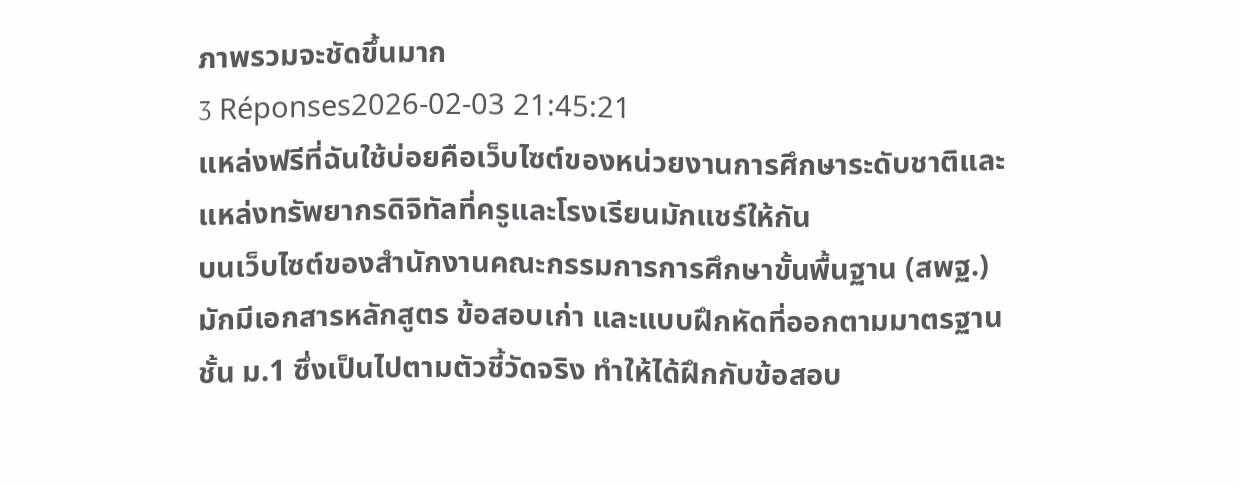ภาพรวมจะชัดขึ้นมาก
3 Réponses2026-02-03 21:45:21
แหล่งฟรีที่ฉันใช้บ่อยคือเว็บไซต์ของหน่วยงานการศึกษาระดับชาติและแหล่งทรัพยากรดิจิทัลที่ครูและโรงเรียนมักแชร์ให้กัน
บนเว็บไซต์ของสำนักงานคณะกรรมการการศึกษาขั้นพื้นฐาน (สพฐ.) มักมีเอกสารหลักสูตร ข้อสอบเก่า และแบบฝึกหัดที่ออกตามมาตรฐานชั้น ม.1 ซึ่งเป็นไปตามตัวชี้วัดจริง ทำให้ได้ฝึกกับข้อสอบ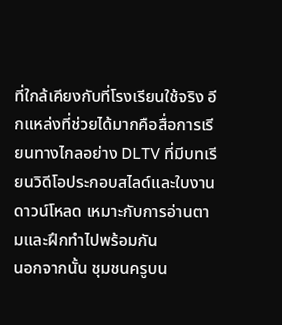ที่ใกล้เคียงกับที่โรงเรียนใช้จริง อีกแหล่งที่ช่วยได้มากคือสื่อการเรียนทางไกลอย่าง DLTV ที่มีบทเรียนวิดีโอประกอบสไลด์และใบงานดาวน์โหลด เหมาะกับการอ่านตามและฝึกทำไปพร้อมกัน
นอกจากนั้น ชุมชนครูบน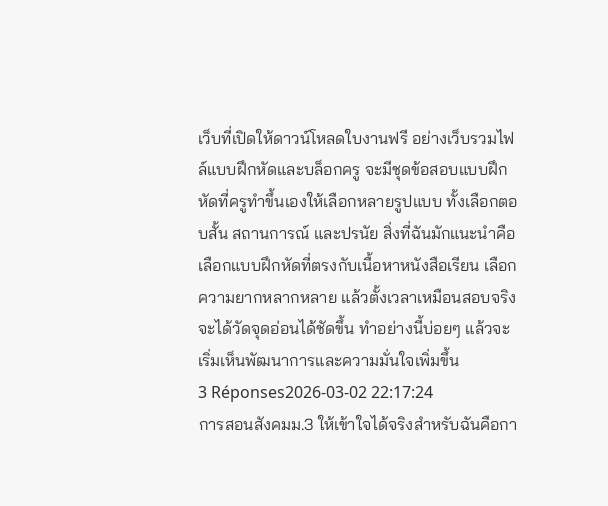เว็บที่เปิดให้ดาวน์โหลดใบงานฟรี อย่างเว็บรวมไฟล์แบบฝึกหัดและบล็อกครู จะมีชุดข้อสอบแบบฝึกหัดที่ครูทำขึ้นเองให้เลือกหลายรูปแบบ ทั้งเลือกตอบสั้น สถานการณ์ และปรนัย สิ่งที่ฉันมักแนะนำคือเลือกแบบฝึกหัดที่ตรงกับเนื้อหาหนังสือเรียน เลือกความยากหลากหลาย แล้วตั้งเวลาเหมือนสอบจริง จะได้วัดจุดอ่อนได้ชัดขึ้น ทำอย่างนี้บ่อยๆ แล้วจะเริ่มเห็นพัฒนาการและความมั่นใจเพิ่มขึ้น
3 Réponses2026-03-02 22:17:24
การสอนสังคมม.3 ให้เข้าใจได้จริงสำหรับฉันคือกา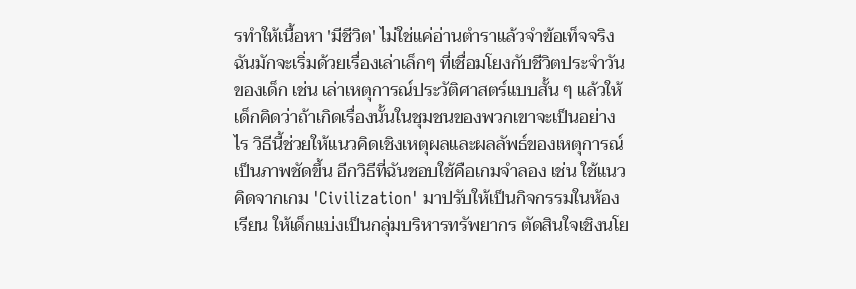รทำให้เนื้อหา 'มีชีวิต' ไม่ใช่แค่อ่านตำราแล้วจำข้อเท็จจริง
ฉันมักจะเริ่มด้วยเรื่องเล่าเล็กๆ ที่เชื่อมโยงกับชีวิตประจำวันของเด็ก เช่น เล่าเหตุการณ์ประวัติศาสตร์แบบสั้น ๆ แล้วให้เด็กคิดว่าถ้าเกิดเรื่องนั้นในชุมชนของพวกเขาจะเป็นอย่างไร วิธีนี้ช่วยให้แนวคิดเชิงเหตุผลและผลลัพธ์ของเหตุการณ์เป็นภาพชัดขึ้น อีกวิธีที่ฉันชอบใช้คือเกมจำลอง เช่น ใช้แนวคิดจากเกม 'Civilization' มาปรับให้เป็นกิจกรรมในห้องเรียน ให้เด็กแบ่งเป็นกลุ่มบริหารทรัพยากร ตัดสินใจเชิงนโย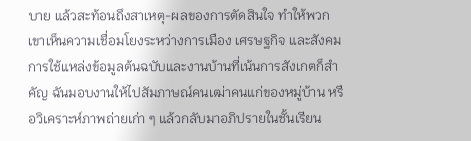บาย แล้วสะท้อนถึงสาเหตุ-ผลของการตัดสินใจ ทำให้พวกเขาเห็นความเชื่อมโยงระหว่างการเมือง เศรษฐกิจ และสังคม
การใช้แหล่งข้อมูลต้นฉบับและงานบ้านที่เน้นการสังเกตก็สำคัญ ฉันมอบงานให้ไปสัมภาษณ์คนเฒ่าคนแก่ของหมู่บ้าน หรือวิเคราะห์ภาพถ่ายเก่า ๆ แล้วกลับมาอภิปรายในชั้นเรียน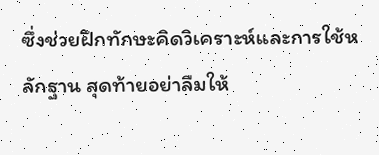ซึ่งช่วยฝึกทักษะคิดวิเคราะห์และการใช้หลักฐาน สุดท้ายอย่าลืมให้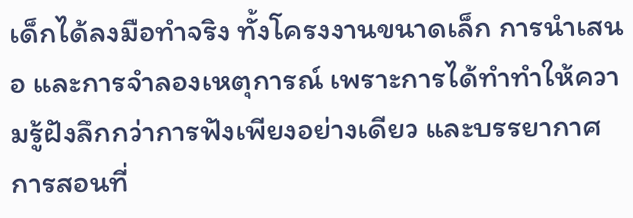เด็กได้ลงมือทำจริง ทั้งโครงงานขนาดเล็ก การนำเสนอ และการจำลองเหตุการณ์ เพราะการได้ทำทำให้ความรู้ฝังลึกกว่าการฟังเพียงอย่างเดียว และบรรยากาศการสอนที่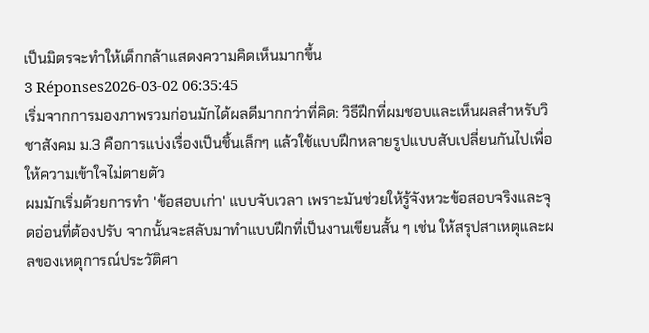เป็นมิตรจะทำให้เด็กกล้าแสดงความคิดเห็นมากขึ้น
3 Réponses2026-03-02 06:35:45
เริ่มจากการมองภาพรวมก่อนมักได้ผลดีมากกว่าที่คิด: วิธีฝึกที่ผมชอบและเห็นผลสำหรับวิชาสังคม ม.3 คือการแบ่งเรื่องเป็นชิ้นเล็กๆ แล้วใช้แบบฝึกหลายรูปแบบสับเปลี่ยนกันไปเพื่อให้ความเข้าใจไม่ตายตัว
ผมมักเริ่มด้วยการทำ 'ข้อสอบเก่า' แบบจับเวลา เพราะมันช่วยให้รู้จังหวะข้อสอบจริงและจุดอ่อนที่ต้องปรับ จากนั้นจะสลับมาทำแบบฝึกที่เป็นงานเขียนสั้น ๆ เช่น ให้สรุปสาเหตุและผลของเหตุการณ์ประวัติศา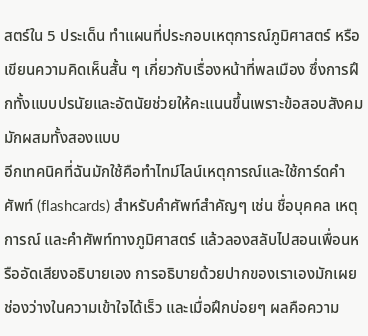สตร์ใน 5 ประเด็น ทำแผนที่ประกอบเหตุการณ์ภูมิศาสตร์ หรือเขียนความคิดเห็นสั้น ๆ เกี่ยวกับเรื่องหน้าที่พลเมือง ซึ่งการฝึกทั้งแบบปรนัยและอัตนัยช่วยให้คะแนนขึ้นเพราะข้อสอบสังคมมักผสมทั้งสองแบบ
อีกเทคนิคที่ฉันมักใช้คือทำไทม์ไลน์เหตุการณ์และใช้การ์ดคำศัพท์ (flashcards) สำหรับคำศัพท์สำคัญๆ เช่น ชื่อบุคคล เหตุการณ์ และคำศัพท์ทางภูมิศาสตร์ แล้วลองสลับไปสอนเพื่อนหรืออัดเสียงอธิบายเอง การอธิบายด้วยปากของเราเองมักเผยช่องว่างในความเข้าใจได้เร็ว และเมื่อฝึกบ่อยๆ ผลคือความ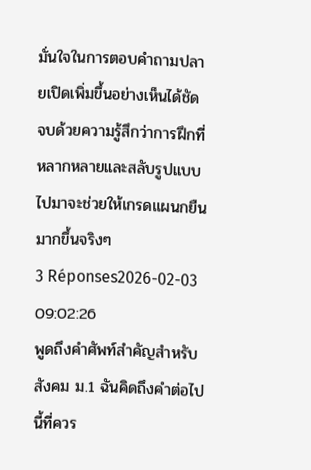มั่นใจในการตอบคำถามปลายเปิดเพิ่มขึ้นอย่างเห็นได้ชัด จบด้วยความรู้สึกว่าการฝึกที่หลากหลายและสลับรูปแบบไปมาจะช่วยให้เกรดแผนกยืนมากขึ้นจริงๆ
3 Réponses2026-02-03 09:02:26
พูดถึงคำศัพท์สำคัญสำหรับสังคม ม.1 ฉันคิดถึงคำต่อไปนี้ที่ควร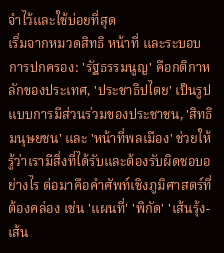จำไว้และใช้บ่อยที่สุด
เริ่มจากหมวดสิทธิ หน้าที่ และระบอบการปกครอง: 'รัฐธรรมนูญ' คือกติกาหลักของประเทศ, 'ประชาธิปไตย' เป็นรูปแบบการมีส่วนร่วมของประชาชน, 'สิทธิมนุษยชน' และ 'หน้าที่พลเมือง' ช่วยให้รู้ว่าเรามีสิ่งที่ได้รับและต้องรับผิดชอบอย่างไร ต่อมาคือคำศัพท์เชิงภูมิศาสตร์ที่ต้องคล่อง เช่น 'แผนที่' 'พิกัด' 'เส้นรุ้ง-เส้น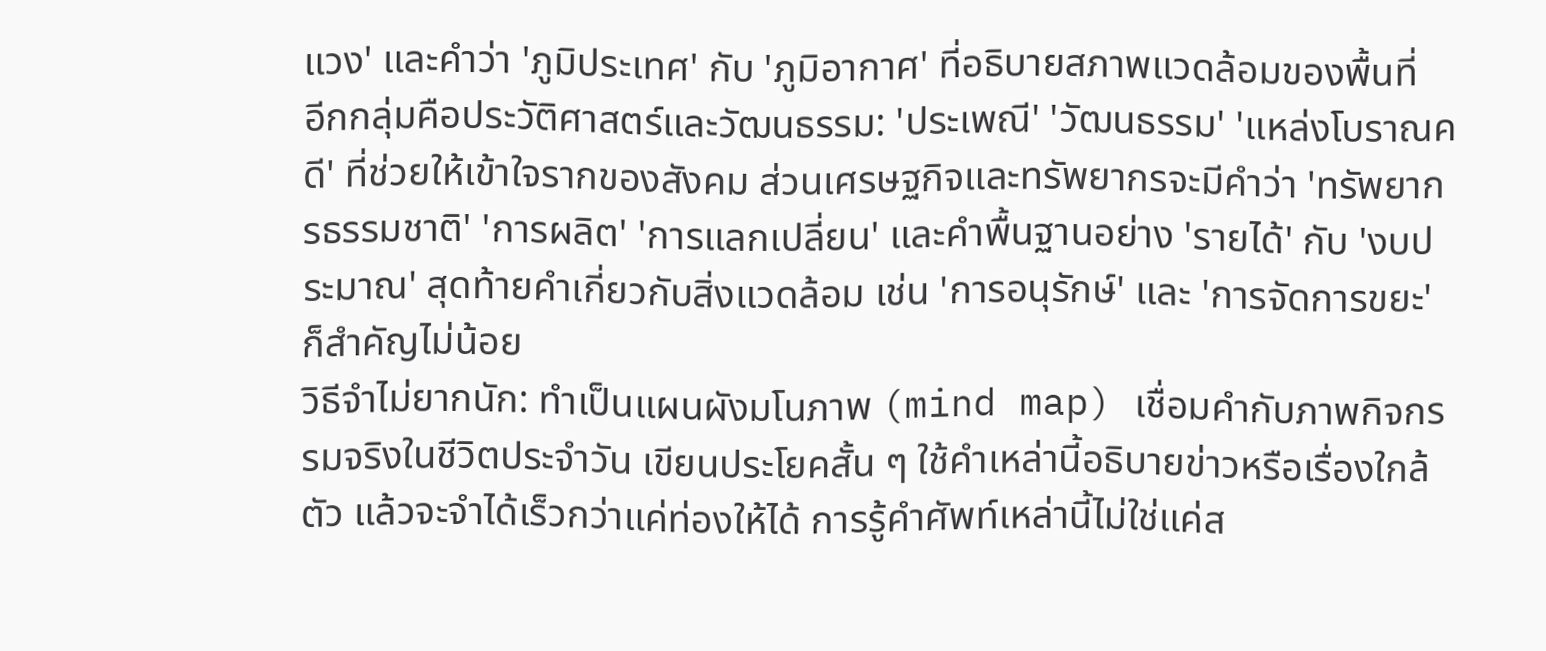แวง' และคำว่า 'ภูมิประเทศ' กับ 'ภูมิอากาศ' ที่อธิบายสภาพแวดล้อมของพื้นที่
อีกกลุ่มคือประวัติศาสตร์และวัฒนธรรม: 'ประเพณี' 'วัฒนธรรม' 'แหล่งโบราณคดี' ที่ช่วยให้เข้าใจรากของสังคม ส่วนเศรษฐกิจและทรัพยากรจะมีคำว่า 'ทรัพยากรธรรมชาติ' 'การผลิต' 'การแลกเปลี่ยน' และคำพื้นฐานอย่าง 'รายได้' กับ 'งบประมาณ' สุดท้ายคำเกี่ยวกับสิ่งแวดล้อม เช่น 'การอนุรักษ์' และ 'การจัดการขยะ' ก็สำคัญไม่น้อย
วิธีจำไม่ยากนัก: ทำเป็นแผนผังมโนภาพ (mind map) เชื่อมคำกับภาพกิจกรรมจริงในชีวิตประจำวัน เขียนประโยคสั้น ๆ ใช้คำเหล่านี้อธิบายข่าวหรือเรื่องใกล้ตัว แล้วจะจำได้เร็วกว่าแค่ท่องให้ได้ การรู้คำศัพท์เหล่านี้ไม่ใช่แค่ส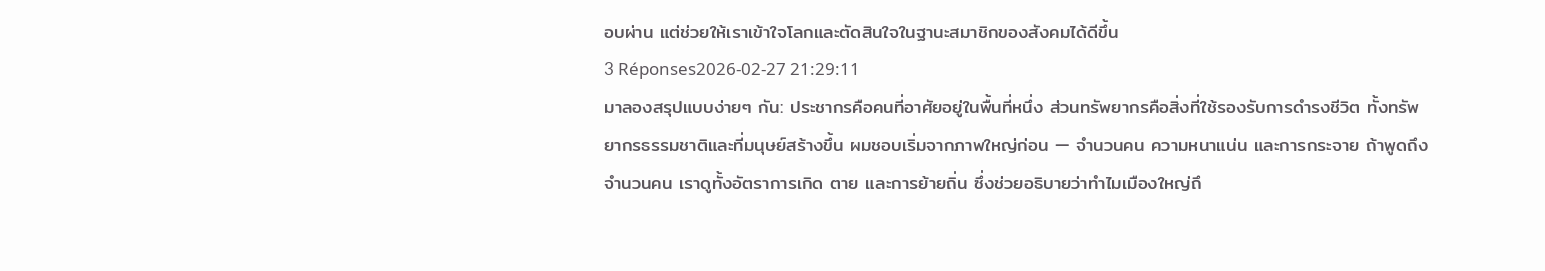อบผ่าน แต่ช่วยให้เราเข้าใจโลกและตัดสินใจในฐานะสมาชิกของสังคมได้ดีขึ้น
3 Réponses2026-02-27 21:29:11
มาลองสรุปแบบง่ายๆ กัน: ประชากรคือคนที่อาศัยอยู่ในพื้นที่หนึ่ง ส่วนทรัพยากรคือสิ่งที่ใช้รองรับการดำรงชีวิต ทั้งทรัพยากรธรรมชาติและที่มนุษย์สร้างขึ้น ผมชอบเริ่มจากภาพใหญ่ก่อน — จำนวนคน ความหนาแน่น และการกระจาย ถ้าพูดถึงจำนวนคน เราดูทั้งอัตราการเกิด ตาย และการย้ายถิ่น ซึ่งช่วยอธิบายว่าทำไมเมืองใหญ่ถึ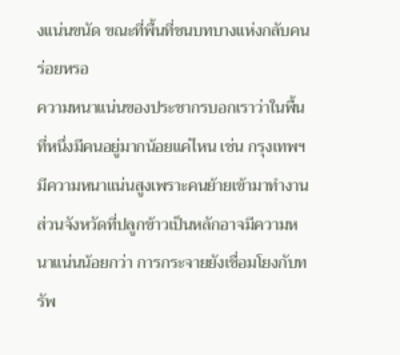งแน่นขนัด ขณะที่พื้นที่ชนบทบางแห่งกลับคนร่อยหรอ
ความหนาแน่นของประชากรบอกเราว่าในพื้นที่หนึ่งมีคนอยู่มากน้อยแค่ไหน เช่น กรุงเทพฯ มีความหนาแน่นสูงเพราะคนย้ายเข้ามาทำงาน ส่วนจังหวัดที่ปลูกข้าวเป็นหลักอาจมีความหนาแน่นน้อยกว่า การกระจายยังเชื่อมโยงกับทรัพ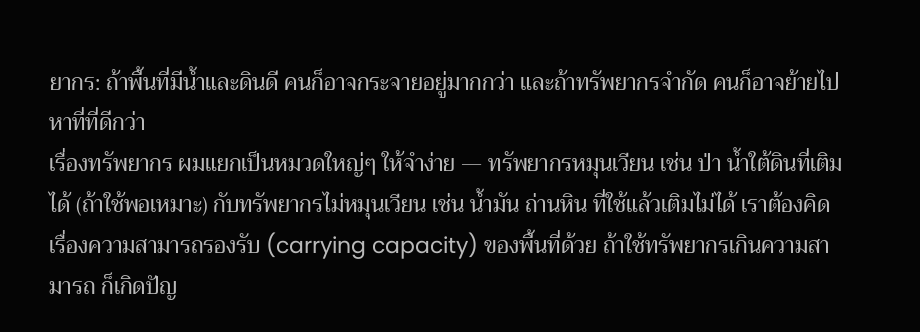ยากร: ถ้าพื้นที่มีน้ำและดินดี คนก็อาจกระจายอยู่มากกว่า และถ้าทรัพยากรจำกัด คนก็อาจย้ายไปหาที่ที่ดีกว่า
เรื่องทรัพยากร ผมแยกเป็นหมวดใหญ่ๆ ให้จำง่าย — ทรัพยากรหมุนเวียน เช่น ป่า น้ำใต้ดินที่เติมได้ (ถ้าใช้พอเหมาะ) กับทรัพยากรไม่หมุนเวียน เช่น น้ำมัน ถ่านหิน ที่ใช้แล้วเติมไม่ได้ เราต้องคิดเรื่องความสามารถรองรับ (carrying capacity) ของพื้นที่ด้วย ถ้าใช้ทรัพยากรเกินความสามารถ ก็เกิดปัญ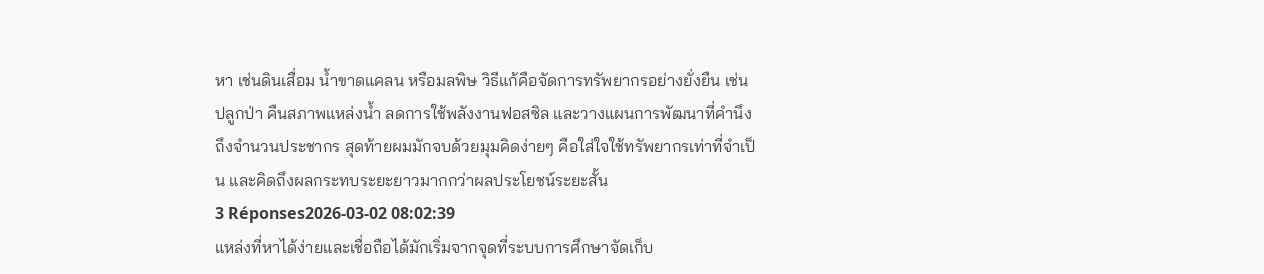หา เช่นดินเสื่อม น้ำขาดแคลน หรือมลพิษ วิธีแก้คือจัดการทรัพยากรอย่างยั่งยืน เช่น ปลูกป่า คืนสภาพแหล่งน้ำ ลดการใช้พลังงานฟอสซิล และวางแผนการพัฒนาที่คำนึงถึงจำนวนประชากร สุดท้ายผมมักจบด้วยมุมคิดง่ายๆ คือใส่ใจใช้ทรัพยากรเท่าที่จำเป็น และคิดถึงผลกระทบระยะยาวมากกว่าผลประโยชน์ระยะสั้น
3 Réponses2026-03-02 08:02:39
แหล่งที่หาได้ง่ายและเชื่อถือได้มักเริ่มจากจุดที่ระบบการศึกษาจัดเก็บ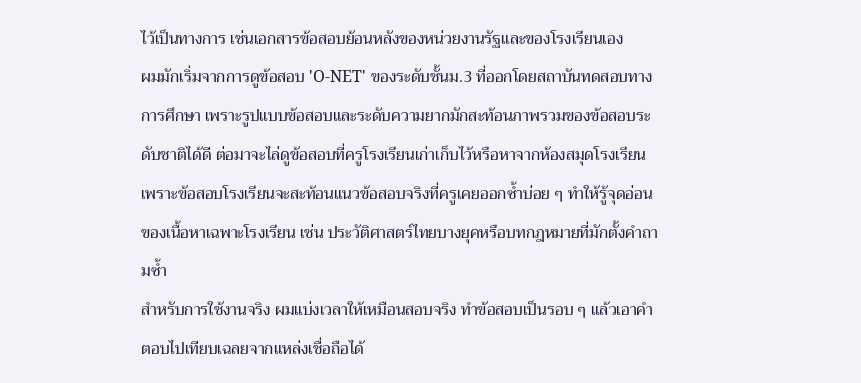ไว้เป็นทางการ เช่นเอกสารข้อสอบย้อนหลังของหน่วยงานรัฐและของโรงเรียนเอง
ผมมักเริ่มจากการดูข้อสอบ 'O-NET' ของระดับชั้นม.3 ที่ออกโดยสถาบันทดสอบทางการศึกษา เพราะรูปแบบข้อสอบและระดับความยากมักสะท้อนภาพรวมของข้อสอบระดับชาติได้ดี ต่อมาจะไล่ดูข้อสอบที่ครูโรงเรียนเก่าเก็บไว้หรือหาจากห้องสมุดโรงเรียน เพราะข้อสอบโรงเรียนจะสะท้อนแนวข้อสอบจริงที่ครูเคยออกซ้ำบ่อย ๆ ทำให้รู้จุดอ่อนของเนื้อหาเฉพาะโรงเรียน เช่น ประวัติศาสตร์ไทยบางยุคหรือบทกฎหมายที่มักตั้งคำถามซ้ำ
สำหรับการใช้งานจริง ผมแบ่งเวลาให้เหมือนสอบจริง ทำข้อสอบเป็นรอบ ๆ แล้วเอาคำตอบไปเทียบเฉลยจากแหล่งเชื่อถือได้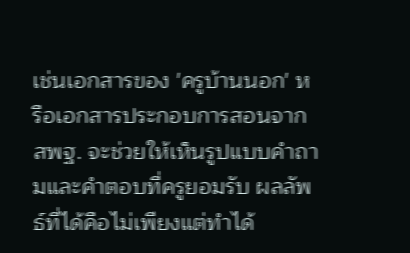เช่นเอกสารของ 'ครูบ้านนอก' หรือเอกสารประกอบการสอนจากสพฐ. จะช่วยให้เห็นรูปแบบคำถามและคำตอบที่ครูยอมรับ ผลลัพธ์ที่ได้คือไม่เพียงแต่ทำได้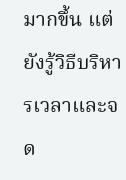มากขึ้น แต่ยังรู้วิธีบริหารเวลาและจด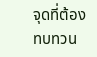จุดที่ต้องทบทวน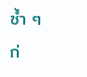ซ้ำ ๆ ก่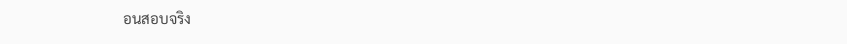อนสอบจริง